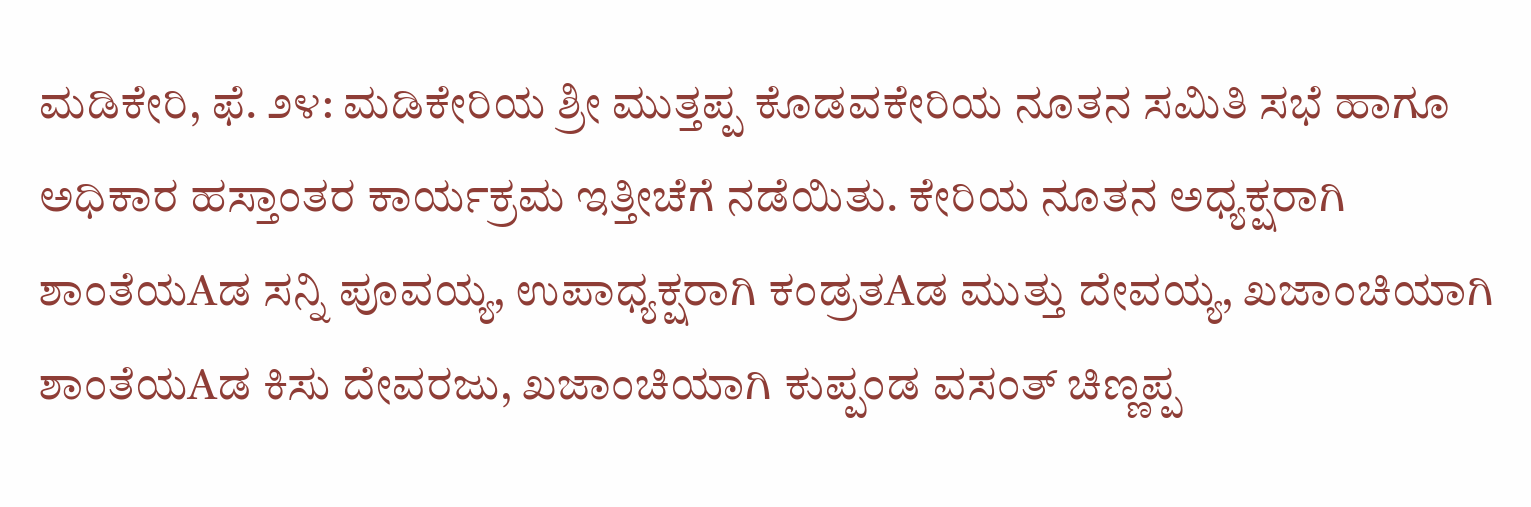ಮಡಿಕೇರಿ, ಫೆ. ೨೪: ಮಡಿಕೇರಿಯ ಶ್ರೀ ಮುತ್ತಪ್ಪ ಕೊಡವಕೇರಿಯ ನೂತನ ಸಮಿತಿ ಸಭೆ ಹಾಗೂ ಅಧಿಕಾರ ಹಸ್ತಾಂತರ ಕಾರ್ಯಕ್ರಮ ಇತ್ತೀಚೆಗೆ ನಡೆಯಿತು. ಕೇರಿಯ ನೂತನ ಅಧ್ಯಕ್ಷರಾಗಿ ಶಾಂತೆಯAಡ ಸನ್ನಿ ಪೂವಯ್ಯ, ಉಪಾಧ್ಯಕ್ಷರಾಗಿ ಕಂಡ್ರತAಡ ಮುತ್ತು ದೇವಯ್ಯ, ಖಜಾಂಚಿಯಾಗಿ ಶಾಂತೆಯAಡ ಕಿಸು ದೇವರಜು, ಖಜಾಂಚಿಯಾಗಿ ಕುಪ್ಪಂಡ ವಸಂತ್ ಚಿಣ್ಣಪ್ಪ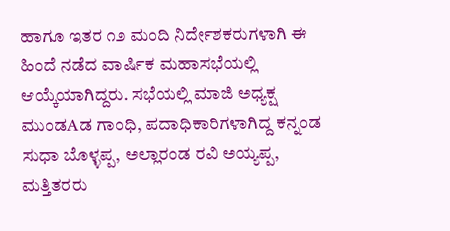ಹಾಗೂ ಇತರ ೧೨ ಮಂದಿ ನಿರ್ದೇಶಕರುಗಳಾಗಿ ಈ ಹಿಂದೆ ನಡೆದ ವಾರ್ಷಿಕ ಮಹಾಸಭೆಯಲ್ಲಿ ಆಯ್ಕೆಯಾಗಿದ್ದರು. ಸಭೆಯಲ್ಲಿ ಮಾಜಿ ಅಧ್ಯಕ್ಷ ಮುಂಡAಡ ಗಾಂಧಿ, ಪದಾಧಿಕಾರಿಗಳಾಗಿದ್ದ ಕನ್ನಂಡ ಸುಧಾ ಬೊಳ್ಳಪ್ಪ, ಅಲ್ಲಾರಂಡ ರವಿ ಅಯ್ಯಪ್ಪ, ಮತ್ತಿತರರು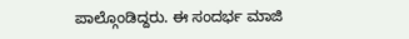ಪಾಲ್ಗೊಂಡಿದ್ದರು. ಈ ಸಂದರ್ಭ ಮಾಜಿ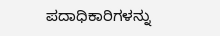ಪದಾಧಿಕಾರಿಗಳನ್ನು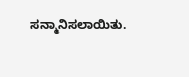ಸನ್ಮಾನಿಸಲಾಯಿತು.